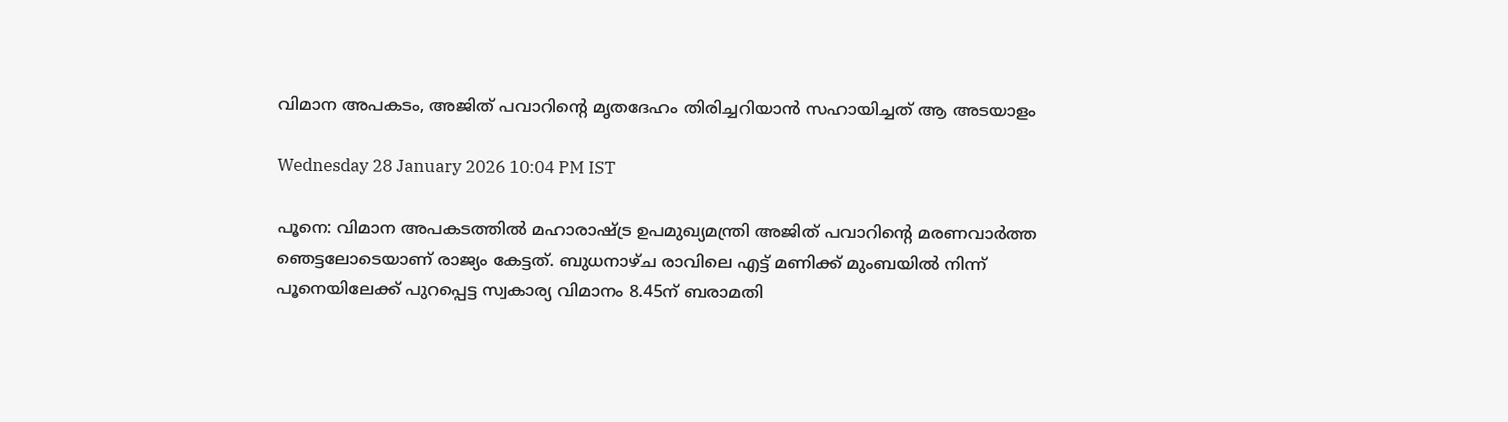വിമാന അപകടം, അജിത് പവാറിന്റെ മൃതദേഹം തിരിച്ചറിയാന്‍ സഹായിച്ചത് ആ അടയാളം

Wednesday 28 January 2026 10:04 PM IST

പൂനെ: വിമാന അപകടത്തില്‍ മഹാരാഷ്ട്ര ഉപമുഖ്യമന്ത്രി അജിത് പവാറിന്റെ മരണവാര്‍ത്ത ഞെട്ടലോടെയാണ് രാജ്യം കേട്ടത്. ബുധനാഴ്ച രാവിലെ എട്ട് മണിക്ക് മുംബയില്‍ നിന്ന് പൂനെയിലേക്ക് പുറപ്പെട്ട സ്വകാര്യ വിമാനം 8.45ന് ബരാമതി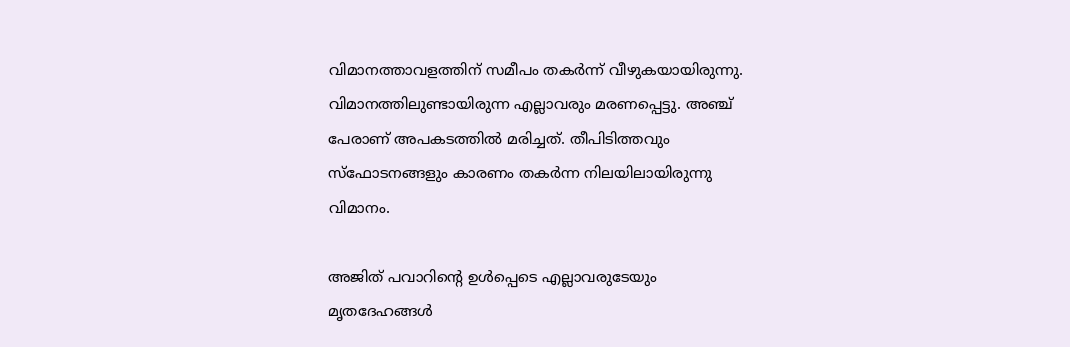വിമാനത്താവളത്തിന് സമീപം തകര്‍ന്ന് വീഴുകയായിരുന്നു. വിമാനത്തിലുണ്ടായിരുന്ന എല്ലാവരും മരണപ്പെട്ടു. അഞ്ച് പേരാണ് അപകടത്തില്‍ മരിച്ചത്. തീപിടിത്തവും സ്‌ഫോടനങ്ങളും കാരണം തകര്‍ന്ന നിലയിലായിരുന്നു വിമാനം.

അജിത് പവാറിന്റെ ഉള്‍പ്പെടെ എല്ലാവരുടേയും മൃതദേഹങ്ങള്‍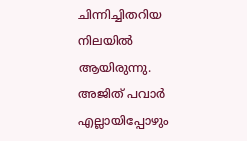ചിന്നിച്ചിതറിയ നിലയില്‍ ആയിരുന്നു. അജിത് പവാര്‍ എല്ലായിപ്പോഴും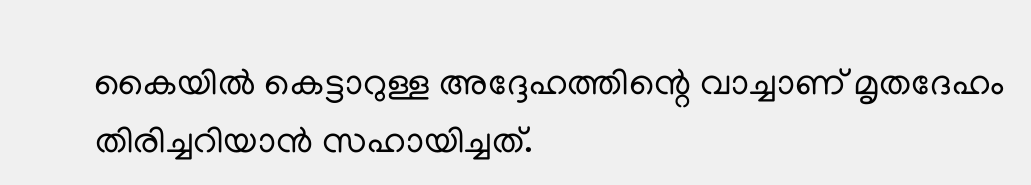കൈയില്‍ കെട്ടാറുള്ള അദ്ദേഹത്തിന്റെ വാച്ചാണ് മൃതദേഹം തിരിച്ചറിയാന്‍ സഹായിച്ചത്.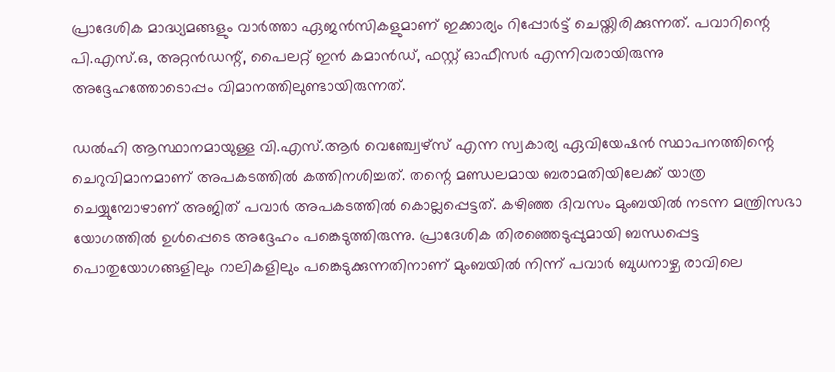പ്രാദേശിക മാദ്ധ്യമങ്ങളും വാര്‍ത്താ ഏജന്‍സികളുമാണ് ഇക്കാര്യം റിപ്പോര്‍ട്ട് ചെയ്തിരിക്കുന്നത്. പവാറിന്റെ പി.എസ്.ഒ, അറ്റന്‍ഡന്റ്, പൈലറ്റ് ഇന്‍ കമാന്‍ഡ്, ഫസ്റ്റ് ഓഫീസര്‍ എന്നിവരായിരുന്നു അദ്ദേഹത്തോടൊപ്പം വിമാനത്തിലുണ്ടായിരുന്നത്.

ഡല്‍ഹി ആസ്ഥാനമായുള്ള വി.എസ്.ആര്‍ വെഞ്ച്വേഴ്‌സ് എന്ന സ്വകാര്യ ഏവിയേഷന്‍ സ്ഥാപനത്തിന്റെ ചെറുവിമാനമാണ് അപകടത്തില്‍ കത്തിനശിച്ചത്. തന്റെ മണ്ഡലമായ ബരാമതിയിലേക്ക് യാത്ര ചെയ്യുമ്പോഴാണ് അജിത് പവാര്‍ അപകടത്തില്‍ കൊല്ലപ്പെട്ടത്. കഴിഞ്ഞ ദിവസം മുംബയില്‍ നടന്ന മന്ത്രിസഭാ യോഗത്തില്‍ ഉള്‍പ്പെടെ അദ്ദേഹം പങ്കെടുത്തിരുന്നു. പ്രാദേശിക തിരഞ്ഞെടുപ്പുമായി ബന്ധപ്പെട്ട പൊതുയോഗങ്ങളിലും റാലികളിലും പങ്കെടുക്കുന്നതിനാണ് മുംബയില്‍ നിന്ന് പവാര്‍ ബുധനാഴ്ച രാവിലെ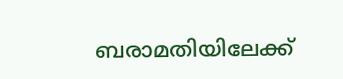ബരാമതിയിലേക്ക്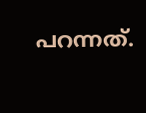പറന്നത്.